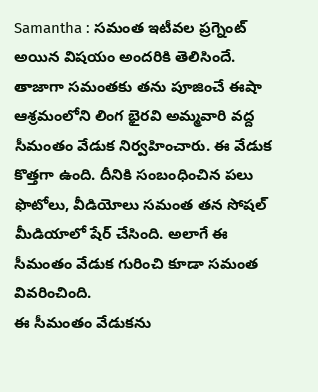Samantha : సమంత ఇటీవల ప్రగ్నెంట్ అయిన విషయం అందరికి తెలిసిందే. తాజాగా సమంతకు తను పూజించే ఈషా ఆశ్రమంలోని లింగ భైరవి అమ్మవారి వద్ద సీమంతం వేడుక నిర్వహించారు. ఈ వేడుక కొత్తగా ఉంది. దీనికి సంబంధించిన పలు ఫొటోలు, వీడియోలు సమంత తన సోషల్ మీడియాలో షేర్ చేసింది. అలాగే ఈ సీమంతం వేడుక గురించి కూడా సమంత వివరించింది.
ఈ సీమంతం వేడుకను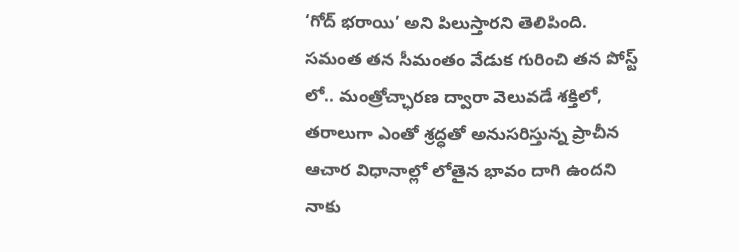‘గోద్ భరాయి’ అని పిలుస్తారని తెలిపింది. సమంత తన సీమంతం వేడుక గురించి తన పోస్ట్ లో.. మంత్రోచ్ఛారణ ద్వారా వెలువడే శక్తిలో, తరాలుగా ఎంతో శ్రద్ధతో అనుసరిస్తున్న ప్రాచీన ఆచార విధానాల్లో లోతైన భావం దాగి ఉందని నాకు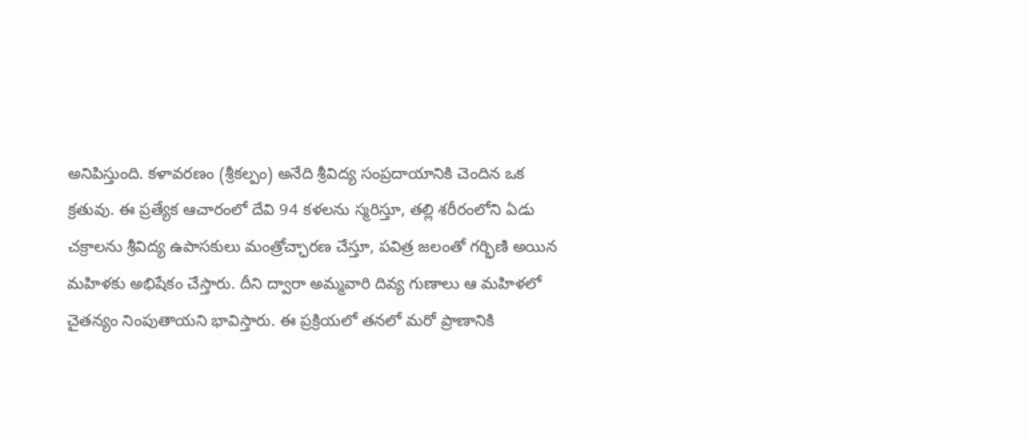అనిపిస్తుంది. కళావరణం (శ్రీకల్పం) అనేది శ్రీవిద్య సంప్రదాయానికి చెందిన ఒక క్రతువు. ఈ ప్రత్యేక ఆచారంలో దేవి 94 కళలను స్మరిస్తూ, తల్లి శరీరంలోని ఏడు చక్రాలను శ్రీవిద్య ఉపాసకులు మంత్రోచ్ఛారణ చేస్తూ, పవిత్ర జలంతో గర్భిణి అయిన మహిళకు అభిషేకం చేస్తారు. దీని ద్వారా అమ్మవారి దివ్య గుణాలు ఆ మహిళలో చైతన్యం నింపుతాయని భావిస్తారు. ఈ ప్రక్రియలో తనలో మరో ప్రాణానికి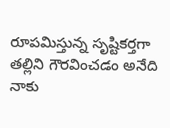రూపమిస్తున్న సృష్టికర్తగా తల్లిని గౌరవించడం అనేది నాకు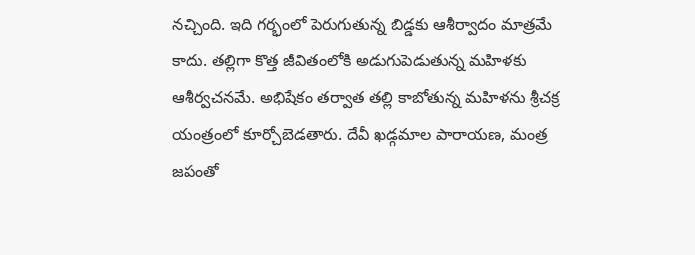నచ్చింది. ఇది గర్భంలో పెరుగుతున్న బిడ్డకు ఆశీర్వాదం మాత్రమే కాదు. తల్లిగా కొత్త జీవితంలోకి అడుగుపెడుతున్న మహిళకు ఆశీర్వచనమే. అభిషేకం తర్వాత తల్లి కాబోతున్న మహిళను శ్రీచక్ర యంత్రంలో కూర్చోబెడతారు. దేవీ ఖడ్గమాల పారాయణ, మంత్ర జపంతో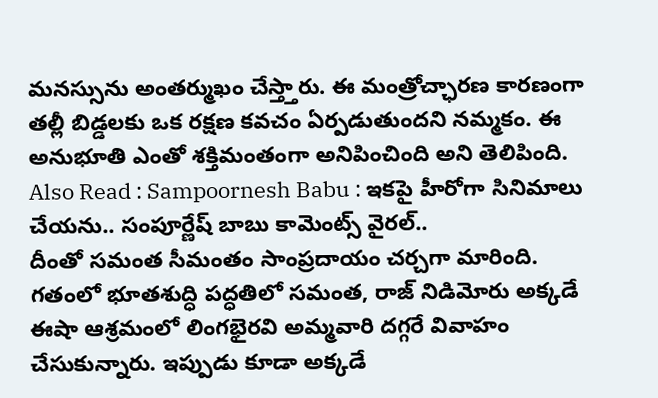మనస్సును అంతర్ముఖం చేస్త్తారు. ఈ మంత్రోచ్ఛారణ కారణంగా తల్లీ బిడ్డలకు ఒక రక్షణ కవచం ఏర్పడుతుందని నమ్మకం. ఈ అనుభూతి ఎంతో శక్తిమంతంగా అనిపించింది అని తెలిపింది.
Also Read : Sampoornesh Babu : ఇకపై హీరోగా సినిమాలు చేయను.. సంపూర్ణేష్ బాబు కామెంట్స్ వైరల్..
దీంతో సమంత సీమంతం సాంప్రదాయం చర్చగా మారింది. గతంలో భూతశుద్ధి పద్ధతిలో సమంత, రాజ్ నిడిమోరు అక్కడే ఈషా ఆశ్రమంలో లింగభైరవి అమ్మవారి దగ్గరే వివాహం చేసుకున్నారు. ఇప్పుడు కూడా అక్కడే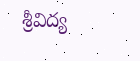శ్రీవిద్య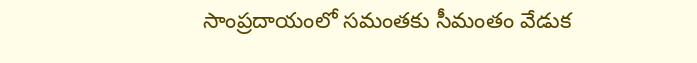సాంప్రదాయంలో సమంతకు సీమంతం వేడుక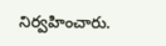నిర్వహించారు.